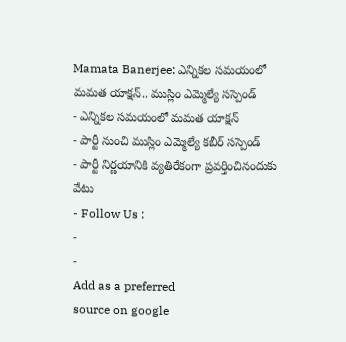Mamata Banerjee: ఎన్నికల సమయంలో మమత యాక్షన్.. ముస్లిం ఎమ్మెల్యే సస్పెండ్
- ఎన్నికల సమయంలో మమత యాక్షన్
- పార్టీ నుంచి ముస్లిం ఎమ్మెల్యే కబీర్ సస్పెండ్
- పార్టీ నిర్ణయానికి వ్యతిరేకంగా ప్రవర్తించినందుకు వేటు
- Follow Us :
-
-
Add as a preferred
source on google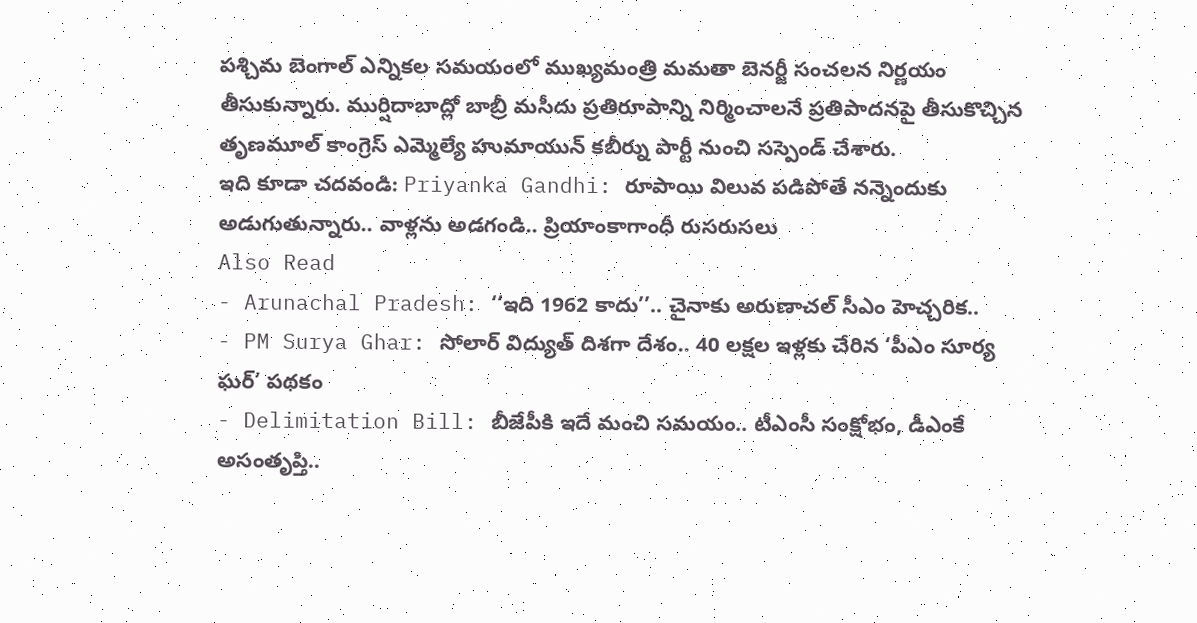పశ్చిమ బెంగాల్ ఎన్నికల సమయంలో ముఖ్యమంత్రి మమతా బెనర్జీ సంచలన నిర్ణయం తీసుకున్నారు. ముర్షిదాబాద్లో బాబ్రీ మసీదు ప్రతిరూపాన్ని నిర్మించాలనే ప్రతిపాదనపై తీసుకొచ్చిన తృణమూల్ కాంగ్రెస్ ఎమ్మెల్యే హుమాయున్ కబీర్ను పార్టీ నుంచి సస్పెండ్ చేశారు.
ఇది కూడా చదవండి: Priyanka Gandhi: రూపాయి విలువ పడిపోతే నన్నెందుకు అడుగుతున్నారు.. వాళ్లను అడగండి.. ప్రియాంకాగాంధీ రుసరుసలు
Also Read
- Arunachal Pradesh: ‘‘ఇది 1962 కాదు’’.. చైనాకు అరుణాచల్ సీఎం హెచ్చరిక..
- PM Surya Ghar: సోలార్ విద్యుత్ దిశగా దేశం.. 40 లక్షల ఇళ్లకు చేరిన ‘పీఎం సూర్య ఘర్’ పథకం
- Delimitation Bill: బీజేపీకి ఇదే మంచి సమయం.. టీఎంసీ సంక్షోభం, డీఎంకే అసంతృప్తి..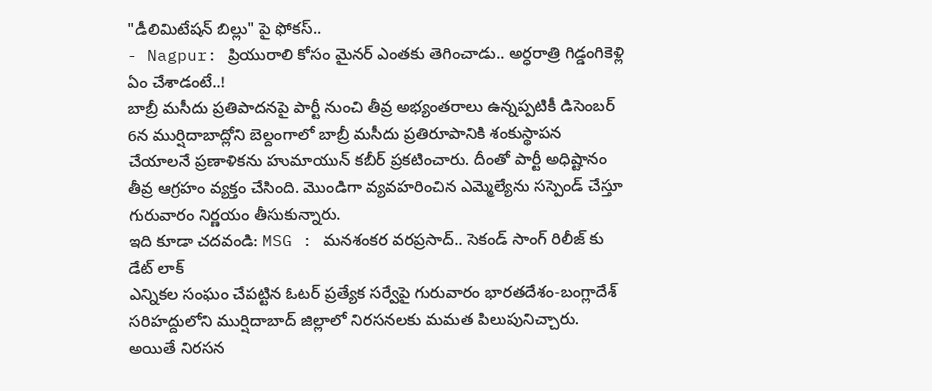"డీలిమిటేషన్ బిల్లు" పై ఫోకస్..
- Nagpur: ప్రియురాలి కోసం మైనర్ ఎంతకు తెగించాడు.. అర్ధరాత్రి గిడ్డంగికెళ్లి ఏం చేశాడంటే..!
బాబ్రీ మసీదు ప్రతిపాదనపై పార్టీ నుంచి తీవ్ర అభ్యంతరాలు ఉన్నప్పటికీ డిసెంబర్ 6న ముర్షిదాబాద్లోని బెల్దంగాలో బాబ్రీ మసీదు ప్రతిరూపానికి శంకుస్థాపన చేయాలనే ప్రణాళికను హుమాయున్ కబీర్ ప్రకటించారు. దీంతో పార్టీ అధిష్టానం తీవ్ర ఆగ్రహం వ్యక్తం చేసింది. మొండిగా వ్యవహరించిన ఎమ్మెల్యేను సస్పెండ్ చేస్తూ గురువారం నిర్ణయం తీసుకున్నారు.
ఇది కూడా చదవండి: MSG : మనశంకర వరప్రసాద్.. సెకండ్ సాంగ్ రిలీజ్ కు డేట్ లాక్
ఎన్నికల సంఘం చేపట్టిన ఓటర్ ప్రత్యేక సర్వేపై గురువారం భారతదేశం-బంగ్లాదేశ్ సరిహద్దులోని ముర్షిదాబాద్ జిల్లాలో నిరసనలకు మమత పిలుపునిచ్చారు. అయితే నిరసన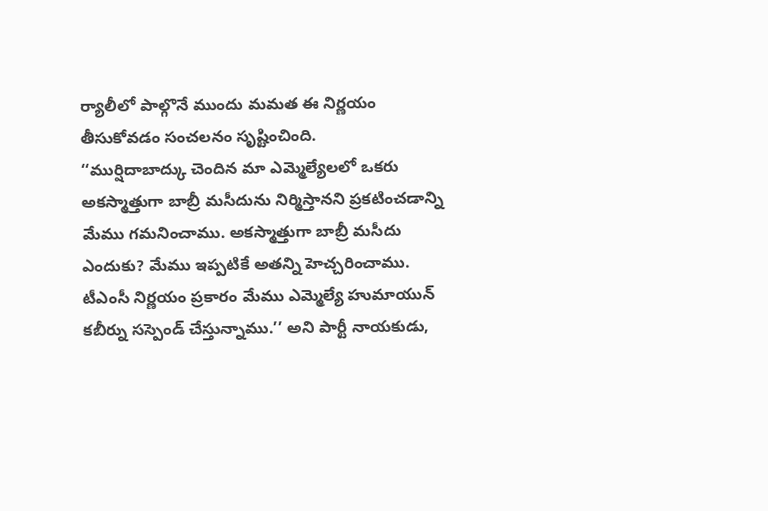ర్యాలీలో పాల్గొనే ముందు మమత ఈ నిర్ణయం తీసుకోవడం సంచలనం సృష్టించింది.
‘‘ముర్షిదాబాద్కు చెందిన మా ఎమ్మెల్యేలలో ఒకరు అకస్మాత్తుగా బాబ్రీ మసీదును నిర్మిస్తానని ప్రకటించడాన్ని మేము గమనించాము. అకస్మాత్తుగా బాబ్రీ మసీదు ఎందుకు? మేము ఇప్పటికే అతన్ని హెచ్చరించాము. టీఎంసీ నిర్ణయం ప్రకారం మేము ఎమ్మెల్యే హుమాయున్ కబీర్ను సస్పెండ్ చేస్తున్నాము.’’ అని పార్టీ నాయకుడు,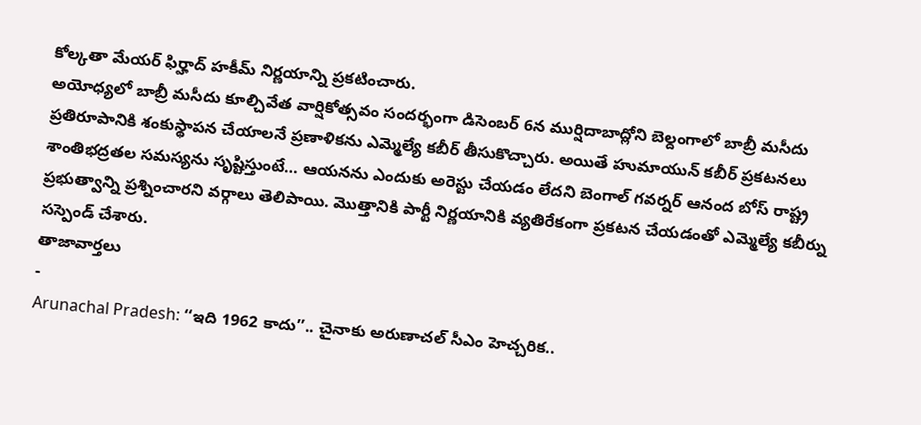కోల్కతా మేయర్ ఫిర్హాద్ హకీమ్ నిర్ణయాన్ని ప్రకటించారు.
అయోధ్యలో బాబ్రీ మసీదు కూల్చివేత వార్షికోత్సవం సందర్భంగా డిసెంబర్ 6న ముర్షిదాబాద్లోని బెల్దంగాలో బాబ్రీ మసీదు ప్రతిరూపానికి శంకుస్థాపన చేయాలనే ప్రణాళికను ఎమ్మెల్యే కబీర్ తీసుకొచ్చారు. అయితే హుమాయున్ కబీర్ ప్రకటనలు శాంతిభద్రతల సమస్యను సృష్టిస్తుంటే… ఆయనను ఎందుకు అరెస్టు చేయడం లేదని బెంగాల్ గవర్నర్ ఆనంద బోస్ రాష్ట్ర ప్రభుత్వాన్ని ప్రశ్నించారని వర్గాలు తెలిపాయి. మొత్తానికి పార్టీ నిర్ణయానికి వ్యతిరేకంగా ప్రకటన చేయడంతో ఎమ్మెల్యే కబీర్ను సస్పెండ్ చేశారు.
తాజావార్తలు
-
Arunachal Pradesh: ‘‘ఇది 1962 కాదు’’.. చైనాకు అరుణాచల్ సీఎం హెచ్చరిక..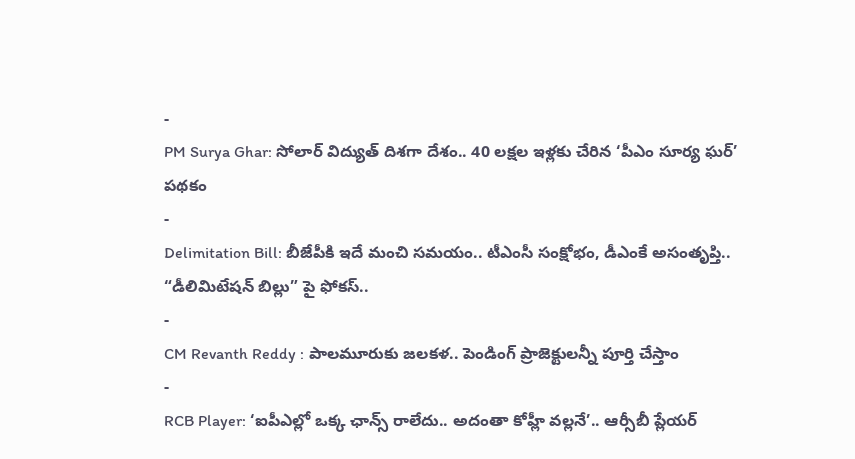-
PM Surya Ghar: సోలార్ విద్యుత్ దిశగా దేశం.. 40 లక్షల ఇళ్లకు చేరిన ‘పీఎం సూర్య ఘర్’ పథకం
-
Delimitation Bill: బీజేపీకి ఇదే మంచి సమయం.. టీఎంసీ సంక్షోభం, డీఎంకే అసంతృప్తి.. “డీలిమిటేషన్ బిల్లు” పై ఫోకస్..
-
CM Revanth Reddy : పాలమూరుకు జలకళ.. పెండింగ్ ప్రాజెక్టులన్నీ పూర్తి చేస్తాం
-
RCB Player: ‘ఐపీఎల్లో ఒక్క ఛాన్స్ రాలేదు.. అదంతా కోహ్లీ వల్లనే’.. ఆర్సీబీ ప్లేయర్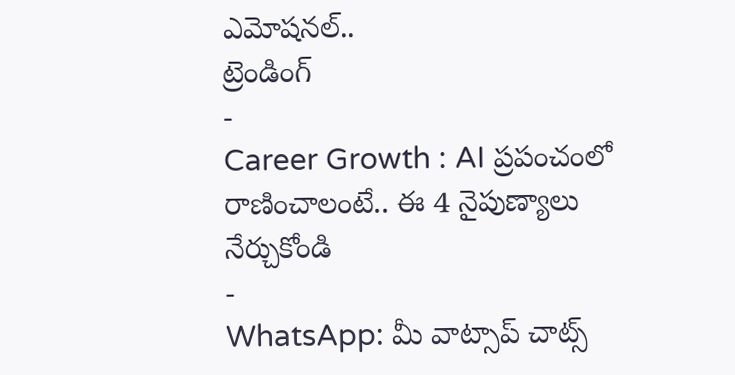ఎమోషనల్..
ట్రెండింగ్
-
Career Growth : AI ప్రపంచంలో రాణించాలంటే.. ఈ 4 నైపుణ్యాలు నేర్చుకోండి
-
WhatsApp: మీ వాట్సాప్ చాట్స్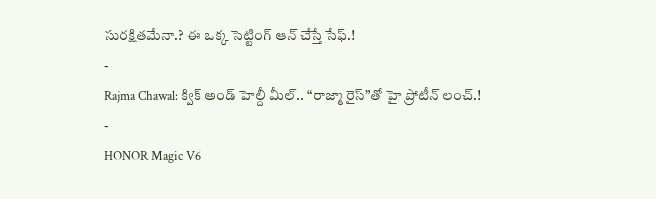సురక్షితమేనా.? ఈ ఒక్క సెట్టింగ్ ఆన్ చేస్తే సేఫ్.!
-
Rajma Chawal: క్విక్ అండ్ హెల్దీ మీల్.. “రాజ్మా రైస్”తో హై ప్రోటీన్ లంచ్.!
-
HONOR Magic V6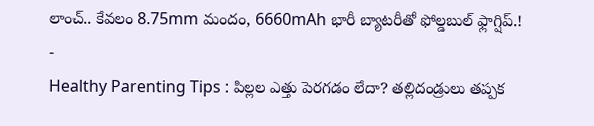లాంచ్.. కేవలం 8.75mm మందం, 6660mAh భారీ బ్యాటరీతో ఫోల్డబుల్ ఫ్లాగ్షిప్.!
-
Healthy Parenting Tips : పిల్లల ఎత్తు పెరగడం లేదా? తల్లిదండ్రులు తప్పక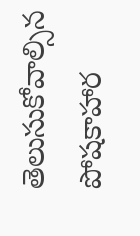తెలుసుకోవాల్సిన పోషకాహార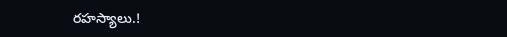రహస్యాలు.!